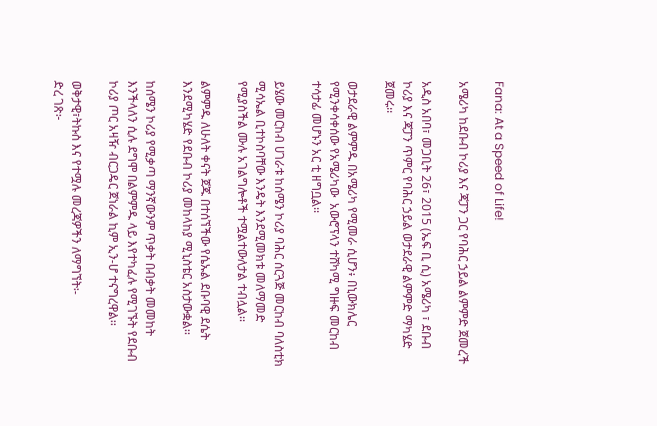Fana: At a Speed of Life!

አሜሪካ ከደቡብ ኮሪያ እና ጃፓን ጋር የባሕር ኃይል ልምምድ ጀመረች

አዲስ አበባ፣ መጋቢት 26፣ 2015 (ኤፍ ቢ ሲ) አሜሪካ ፣ ደቡብ ኮሪያ እና ጃፓን ጥምር የባሕር ኃይል ወታደራዊ ልምምድ ማካሄድ ጀመሩ፡፡

ወታደራዊ ልምምዱ በአሜሪካ የሚመራ ሲሆን፥ በኒውክሌር የሚንቀሳቀሰው የአሜሪካው  አውሮፕላን ተሸካሚ ግዙፍ መርከብ ተሳታፊ መሆኑን አር ቲ ዘግቧል፡፡

ይሄው መርከብ ሀገራቱ ከሰሜን ኮሪያ ባሕር ሰርጓጅ መርከብ ባለስቲክ ሚሳኤል ቢተኮስባቸው እንዴት እንደሚመክቱ መለማመድ የሚያስችል ሙሉ አገልግሎቶች ተሟልተውለታል ተብሏል፡፡

ልምምዱ ለሁለት ቀናት ጀጁ በተሰኘችው የሴኡል ደቡባዊ ደሴት እንደሚካሄድ የደቡብ ኮሪያ መከላከያ ሚኒስቴር አስታውቋል፡፡

ከሰሜን ኮሪያ የሚቃጣ ማንኛውንም ጥቃት በብቃት መመከት እንችላለን ሲሉ ደግሞ በልምምዱ ላይ እየተካፈሉ የሚገኙት የደቡብ ኮሪያ ጦር አዛዥ ብርጋዴር ጀነራል ኪም ኢን-ሆ ተናግረዋል፡፡

ወቅታዊ፣ትኩስ እና የተሟሉ መረጃዎችን ለማግኘት፡-
ድረ ገጽ፦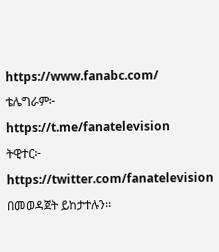https://www.fanabc.com/
ቴሌግራም፦ https://t.me/fanatelevision
ትዊተር፦ https://twitter.com/fanatelevision በመወዳጀት ይከታተሉን፡፡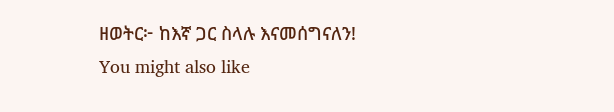ዘወትር፦ ከእኛ ጋር ስላሉ እናመሰግናለን!
You might also like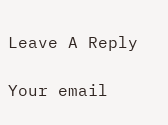Leave A Reply

Your email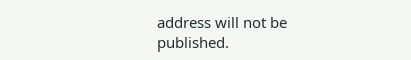address will not be published.